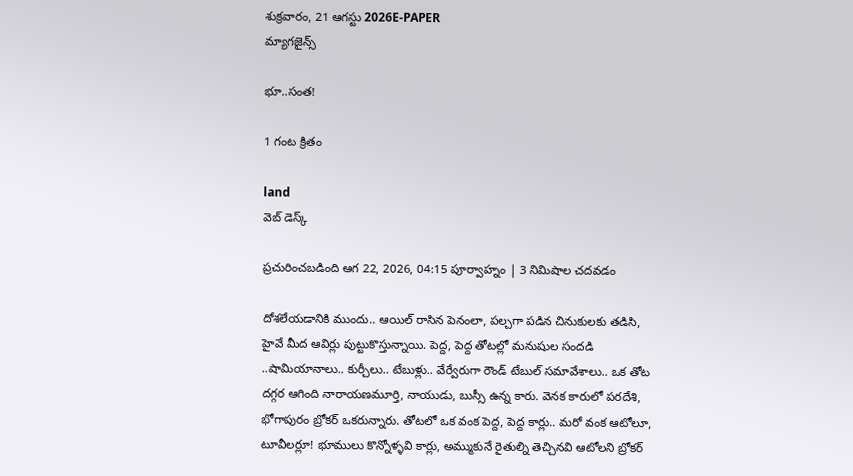శుక్రవారం, 21 ఆగస్టు 2026E-PAPER
మ్యాగజైన్స్

భూ..సంత!

1 గంట క్రితం

land
వెబ్ డెస్క్

ప్రచురించబడింది ఆగ 22, 2026, 04:15 పూర్వాహ్నం | 3 నిమిషాల చదవడం

దోశలేయడానికి ముందు.. ఆయిల్ రాసిన పెనంలా, పల్చగా పడిన చినుకులకు తడిసి, హైవే మీద ఆవిర్లు పుట్టుకొస్తున్నాయి. పెద్ద, పెద్ద తోటల్లో మనుషుల సందడి ..షామియానాలు.. కుర్చీలు.. టేబుళ్లు.. వేర్వేరుగా రౌండ్ టేబుల్ సమావేశాలు.. ఒక తోట దగ్గర ఆగింది నారాయణమూర్తి, నాయుడు, బుస్సీ ఉన్న కారు. వెనక కారులో పరదేశి, భోగాపురం బ్రోకర్ ఒకరున్నారు. తోటలో ఒక వంక పెద్ద, పెద్ద కార్లు.. మరో వంక ఆటోలూ, టూవీలర్లూ! భూములు కొన్నోళ్ళవి కార్లు, అమ్ముకునే రైతుల్ని తెచ్చినవి ఆటోలని బ్రోకర్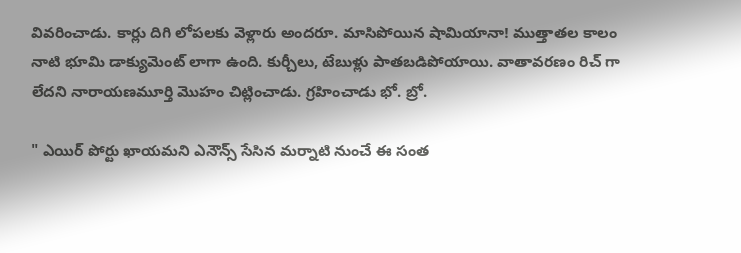వివరించాడు. కార్లు దిగి లోపలకు వెళ్లారు అందరూ. మాసిపోయిన షామియానా! ముత్తాతల కాలం నాటి భూమి డాక్యుమెంట్ లాగా ఉంది. కుర్చీలు, టేబుళ్లు పాతబడిపోయాయి. వాతావరణం రిచ్ గా లేదని నారాయణమూర్తి మొహం చిట్లించాడు. గ్రహించాడు భో. బ్రో.

" ఎయిర్‌ ‌పోర్టు ఖాయమని ఎనౌన్స్ సేసిన మర్నాటి నుంచే ఈ సంత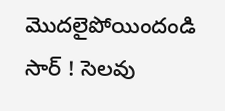మొదలైపోయిందండి సార్ ! సెలవు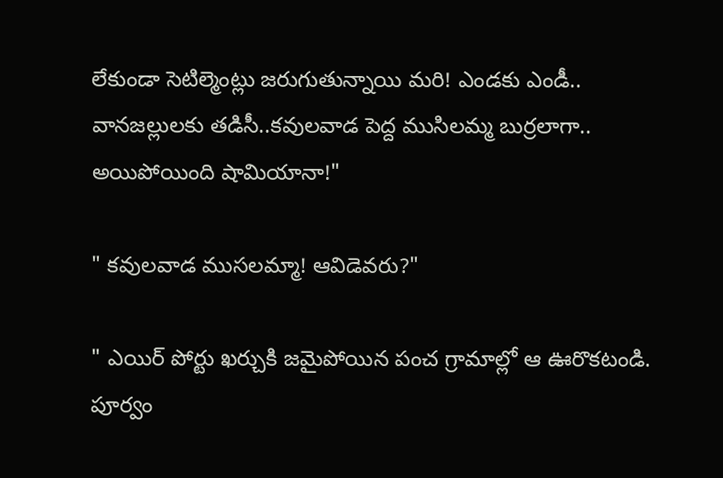లేకుండా సెటిల్మెంట్లు జరుగుతున్నాయి మరి! ఎండకు ఎండీ.. వానజల్లులకు తడిసీ..కవులవాడ పెద్ద ముసిలమ్మ బుర్రలాగా.. అయిపోయింది షామియానా!"

" కవులవాడ ముసలమ్మా! ఆవిడెవరు?"

" ఎయిర్ పోర్టు ఖర్చుకి జమైపోయిన పంచ గ్రామాల్లో ఆ ఊరొకటండి. పూర్వం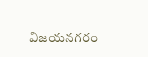విజయనగరం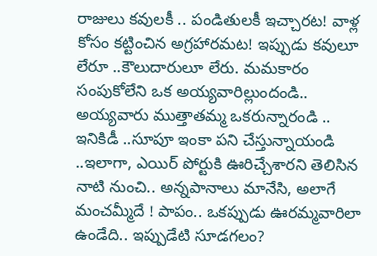రాజులు కవులకీ .. పండితులకీ ఇచ్చారట! వాళ్ల కోసం కట్టించిన అగ్రహారమట! ఇప్పుడు కవులూ లేరూ ..కౌలుదారులూ లేరు. మమకారం సంపుకోలేని ఒక అయ్యవారిల్లుందండి.. అయ్యవారు ముత్తాతమ్మ ఒకరున్నారండి .. ఇనికిడీ ..సూపూ ఇంకా పని చేస్తున్నాయండి ..ఇలాగా, ఎయిర్‌ ‌పోర్టుకి ఊరిచ్చేశారని తెలిసిన నాటి నుంచి.. అన్నపానాలు మానేసి, అలాగే మంచమ్మీదే ! పాపం.. ఒకప్పుడు ఊరమ్మవారిలా ఉండేది.. ఇప్పుడేటి సూడగలం?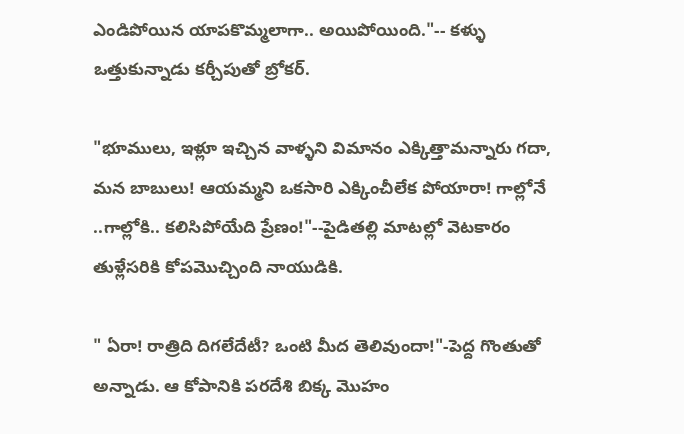ఎండిపోయిన యాపకొమ్మలాగా.. అయిపోయింది."-- కళ్ళు ఒత్తుకున్నాడు కర్చీపుతో బ్రోకర్.

"భూములు, ఇళ్లూ ఇచ్చిన వాళ్ళని విమానం ఎక్కిత్తామన్నారు గదా, మన బాబులు! ఆయమ్మని ఒకసారి ఎక్కించీలేక పోయారా! గాల్లోనే ..గాల్లోకి.. కలిసిపోయేది ప్రేణం!"--పైడితల్లి మాటల్లో వెటకారం తుళ్లేసరికి కోపమొచ్చింది నాయుడికి.

" ఏరా! రాత్రిది దిగలేదేటీ? ఒంటి మీద తెలివుందా!"-పెద్ద గొంతుతో అన్నాడు. ఆ కోపానికి పరదేశి బిక్క మొహం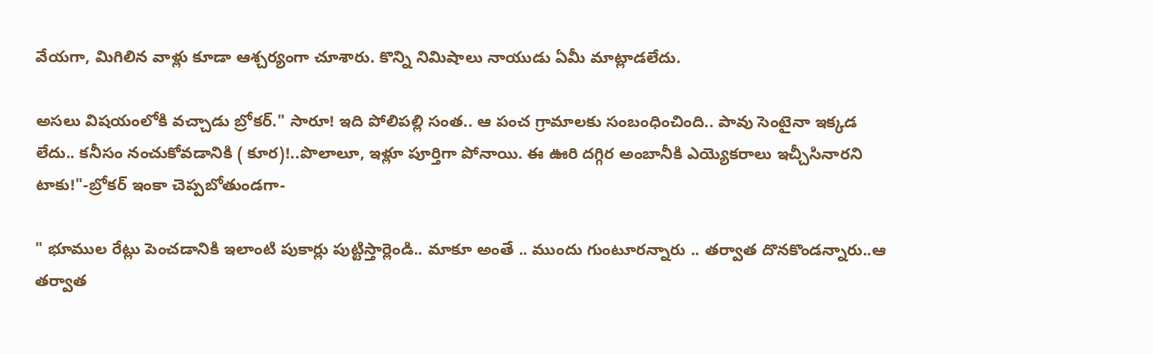వేయగా, మిగిలిన వాళ్లు కూడా ఆశ్చర్యంగా చూశారు. కొన్ని నిమిషాలు నాయుడు ఏమీ మాట్లాడలేదు.

అసలు విషయంలోకి వచ్చాడు బ్రోకర్." సారూ! ఇది పోలిపల్లి సంత.. ఆ పంచ గ్రామాలకు సంబంధించింది.. పావు సెంటైనా ఇక్కడ లేదు.. కనీసం నంచుకోవడానికి ( కూర)!..పొలాలూ, ఇళ్లూ పూర్తిగా పోనాయి. ఈ ఊరి దగ్గిర అంబానీకి ఎయ్యెకరాలు ఇచ్చీసినారని టాకు!"-బ్రోకర్ ఇంకా చెప్పబోతుండగా-

" భూముల రేట్లు పెంచడానికి ఇలాంటి పుకార్లు పుట్టిస్తార్లెండి.. మాకూ అంతే .. ముందు గుంటూరన్నారు .. తర్వాత దొనకొండన్నారు..ఆ తర్వాత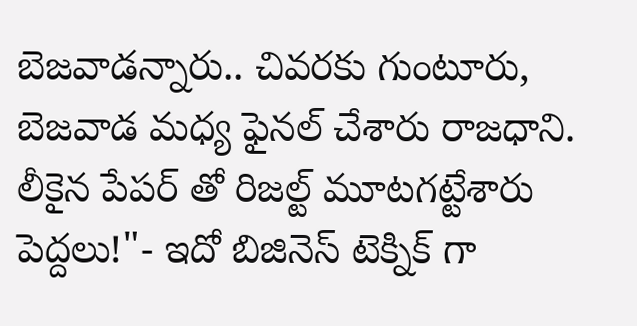బెజవాడన్నారు.. చివరకు గుంటూరు, బెజవాడ మధ్య ఫైనల్ చేశారు రాజధాని. లీకైన పేపర్ తో రిజల్ట్ మూటగట్టేశారు పెద్దలు!"- ఇదో బిజినెస్ టెక్నిక్ గా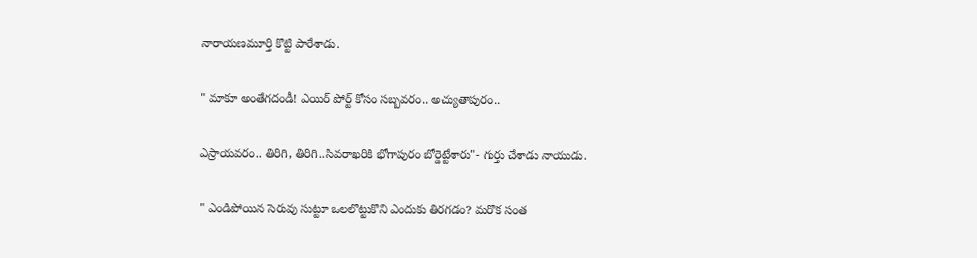నారాయణమూర్తి కొట్టి పారేశాడు.

" మాకూ అంతేగదండీ! ఎయిర్ పోర్ట్ కోసం సబ్బవరం.. అచ్యుతాపురం..

ఎస్రాయవరం.. తిరిగి, తిరిగి..సివరాఖరికి భోగాపురం బోర్డెట్టేశారు"- గుర్తు చేశాడు నాయుడు.

" ఎండిపోయిన సెరువు సుట్టూ ఒలలొట్టుకొని ఎందుకు తిరగడం? మరొక సంత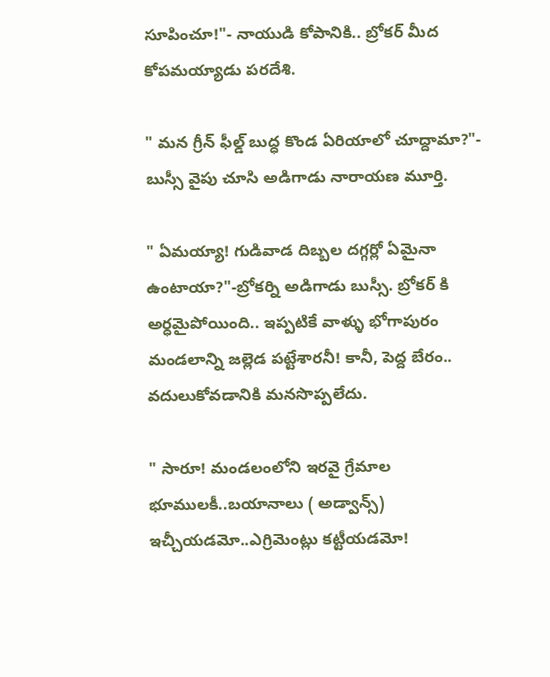సూపించూ!"- నాయుడి కోపానికి.. బ్రోకర్ మీద కోపమయ్యాడు పరదేశి.

" మన గ్రీన్ ఫీల్డ్ బుద్ధ కొండ ఏరియాలో చూద్దామా?"- బుస్సీ వైపు చూసి అడిగాడు నారాయణ మూర్తి.

" ఏమయ్యా! గుడివాడ దిబ్బల దగ్గర్లో ఏమైనా ఉంటాయా?"-బ్రోకర్ని అడిగాడు బుస్సీ. బ్రోకర్ కి అర్ధమైపోయింది.. ఇప్పటికే వాళ్ళు భోగాపురం మండలాన్ని జల్లెడ పట్టేశారనీ! కానీ, పెద్ద బేరం.. వదులుకోవడానికి మనసొప్పలేదు.

" సారూ! మండలంలోని ఇరవై గ్రేమాల భూములకీ..బయానాలు ( అడ్వాన్స్) ఇచ్చీయడమో..ఎగ్రిమెంట్లు కట్టీయడమో!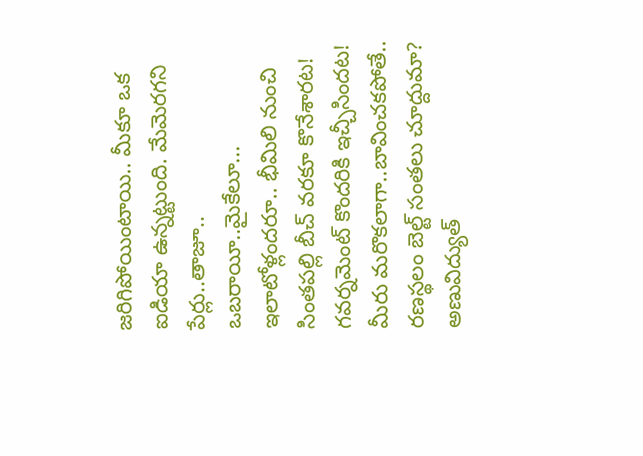జరిగిపోయింటాయి.. మీకూ ఒక ఐడియా ఉన్నట్టుంది. మేమెరగని పేర్లు..తాజూ.. ఒబరాయీ..మైకేలూ... ఇలాటోళ్లందరూ.. భీమిలి నుంచి సింతపల్లి బీచ్ వరకూ కొనేశారట! గవర్నమెంట్ కొందరికి ఇచ్చీసిందట! మీరు మరొకలాగా..బావించకపోతే.. రణస్థలం బెల్ట్ సంతలు చూద్దుమా? అణువిద్యుత్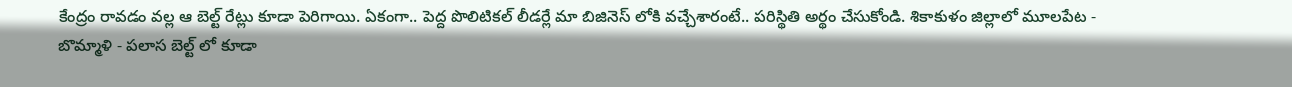కేంద్రం రావడం వల్ల ఆ బెల్ట్ రేట్లు కూడా పెరిగాయి. ఏకంగా.. పెద్ద పొలిటికల్ లీడర్లే మా బిజినెస్ లోకి వచ్చేశారంటే.. పరిస్థితి అర్థం చేసుకోండి. శికాకుళం జిల్లాలో మూలపేట - బొమ్మాళి - పలాస బెల్ట్ లో కూడా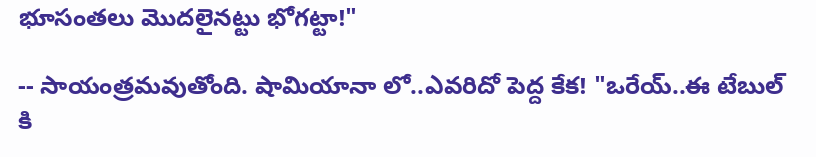భూసంతలు మొదలైనట్టు భోగట్టా!"

-- సాయంత్రమవుతోంది. షామియానా లో..ఎవరిదో పెద్ద కేక! "ఒరేయ్..ఈ టేబుల్ కి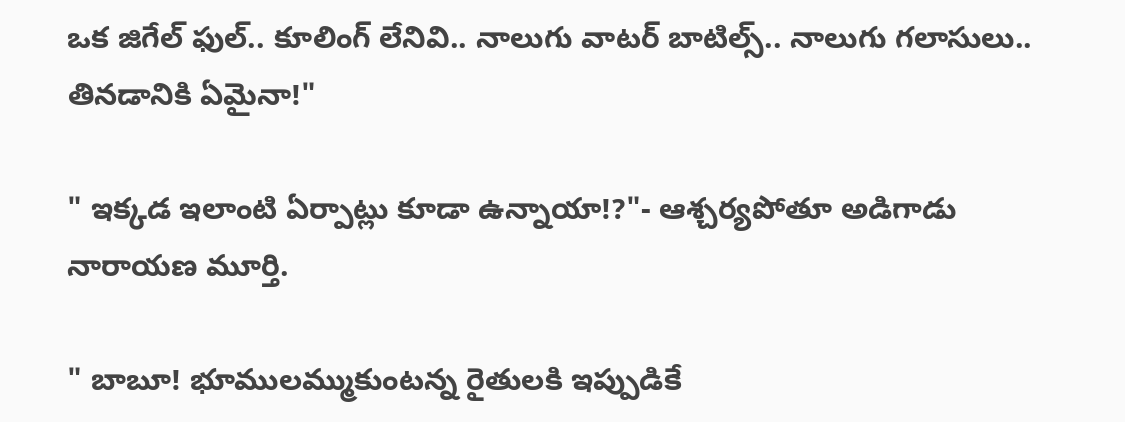ఒక జిగేల్ ఫుల్.. కూలింగ్ లేనివి.. నాలుగు వాటర్ బాటిల్స్.. నాలుగు గలాసులు.. తినడానికి ఏమైనా!"

" ఇక్కడ ఇలాంటి ఏర్పాట్లు కూడా ఉన్నాయా!?"- ఆశ్చర్యపోతూ అడిగాడు నారాయణ మూర్తి.

" బాబూ! భూములమ్ముకుంటన్న రైతులకి ఇప్పుడికే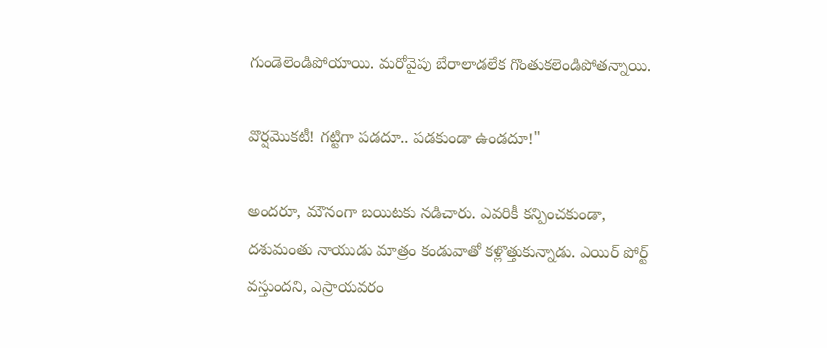గుండెలెండిపోయాయి. మరోవైపు బేరాలాడలేక గొంతుకలెండిపోతన్నాయి.

వొర్షమొకటీ! గట్టిగా పడదూ.. పడకుండా ఉండదూ!"

అందరూ, మౌనంగా బయిటకు నడిచారు. ఎవరికీ కన్పించకుండా, దశుమంతు నాయుడు మాత్రం కండువాతో కళ్లొత్తుకున్నాడు. ఎయిర్ పోర్ట్ వస్తుందని, ఎస్రాయవరం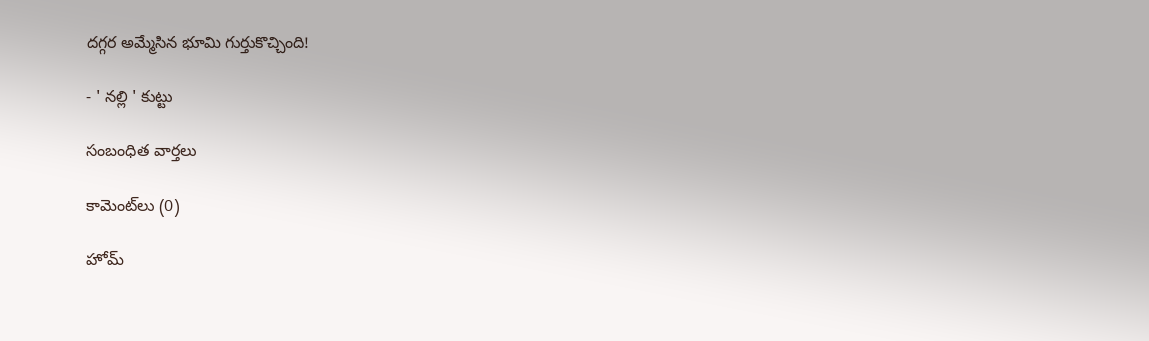దగ్గర అమ్మేసిన భూమి గుర్తుకొచ్చింది!

- ' నల్లి ' కుట్టు

సంబంధిత వార్తలు

కామెంట్‌లు (0)

హోమ్